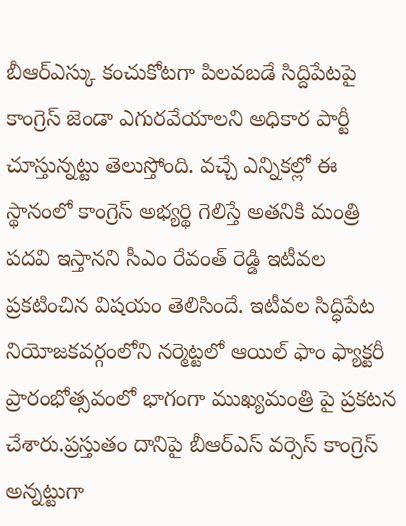బీఆర్ఎస్కు కంచుకోటగా పిలవబడే సిద్దిపేటపై కాంగ్రెస్ జెండా ఎగురవేయాలని అధికార పార్టీ చూస్తున్నట్టు తెలుస్తోంది. వచ్చే ఎన్నికల్లో ఈ స్థానంలో కాంగ్రెస్ అభ్యర్థి గెలిస్తే అతనికి మంత్రి పదవి ఇస్తానని సీఎం రేవంత్ రెడ్డి ఇటీవల ప్రకటించిన విషయం తెలిసిందే. ఇటీవల సిద్ధిపేట నియోజకవర్గంలోని నర్మెట్టలో ఆయిల్ ఫాం ఫ్యాక్టరీ ప్రారంభోత్సవంలో భాగంగా ముఖ్యమంత్రి పై ప్రకటన చేశారు.ప్రస్తుతం దానిపై బీఆర్ఎస్ వర్సెస్ కాంగ్రెస్ అన్నట్టుగా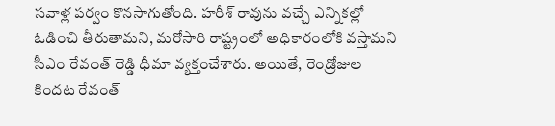సవాళ్ల పర్వం కొనసాగుతోంది. హరీశ్ రావును వచ్చే ఎన్నికల్లో ఓడించి తీరుతామని, మరోసారి రాష్ట్రంలో అధికారంలోకి వస్తామని సీఎం రేవంత్ రెడ్డి ధీమా వ్యక్తంచేశారు. అయితే, రెండ్రోజుల కిందట రేవంత్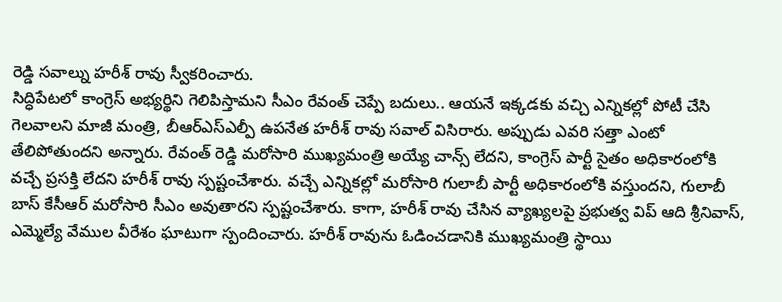రెడ్డి సవాల్ను హరీశ్ రావు స్వీకరించారు.
సిద్ధిపేటలో కాంగ్రెస్ అభ్యర్థిని గెలిపిస్తామని సీఎం రేవంత్ చెప్పే బదులు.. ఆయనే ఇక్కడకు వచ్చి ఎన్నికల్లో పోటీ చేసి గెలవాలని మాజీ మంత్రి, బీఆర్ఎస్ఎల్పీ ఉపనేత హరీశ్ రావు సవాల్ విసిరారు. అప్పుడు ఎవరి సత్తా ఎంటో తేలిపోతుందని అన్నారు. రేవంత్ రెడ్డి మరోసారి ముఖ్యమంత్రి అయ్యే చాన్స్ లేదని, కాంగ్రెస్ పార్టీ సైతం అధికారంలోకి వచ్చే ప్రసక్తి లేదని హరీశ్ రావు స్పష్టంచేశారు. వచ్చే ఎన్నికల్లో మరోసారి గులాబీ పార్టీ అధికారంలోకి వస్తుందని, గులాబీ బాస్ కేసీఆర్ మరోసారి సీఎం అవుతారని స్పష్టంచేశారు. కాగా, హరీశ్ రావు చేసిన వ్యాఖ్యలపై ప్రభుత్వ విప్ ఆది శ్రీనివాస్, ఎమ్మెల్యే వేముల వీరేశం ఘాటుగా స్పందించారు. హరీశ్ రావును ఓడించడానికి ముఖ్యమంత్రి స్థాయి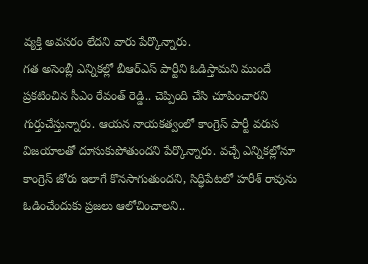వ్యక్తి అవసరం లేదని వారు పేర్కొన్నారు.
గత అసెంబ్లీ ఎన్నికల్లో బీఆర్ఎస్ పార్టీని ఓడిస్తామని ముందే ప్రకటించిన సీఎం రేవంత్ రెడ్డి.. చెప్పింది చేసి చూపించారని గుర్తుచేస్తున్నారు. ఆయన నాయకత్వంలో కాంగ్రెస్ పార్టీ వరుస విజయాలతో దూసుకుపోతుందని పేర్కొన్నారు. వచ్చే ఎన్నికల్లోనూ కాంగ్రెస్ జోరు ఇలాగే కొనసాగుతుందని, సిద్ధిపేటలో హరీశ్ రావును ఓడించేందుకు ప్రజలు ఆలోచించాలని..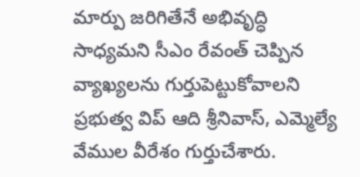మార్పు జరిగితేనే అభివృద్ధి సాధ్యమని సీఎం రేవంత్ చెప్పిన వ్యాఖ్యలను గుర్తుపెట్టుకోవాలని ప్రభుత్వ విప్ ఆది శ్రీనివాస్, ఎమ్మెల్యే వేముల వీరేశం గుర్తుచేశారు.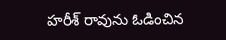హరీశ్ రావును ఓడించిన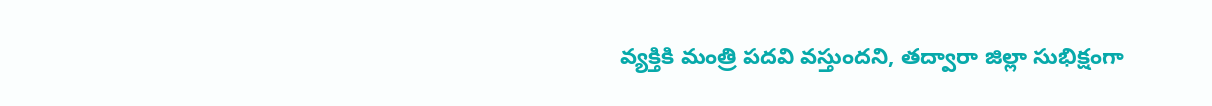వ్యక్తికి మంత్రి పదవి వస్తుందని, తద్వారా జిల్లా సుభిక్షంగా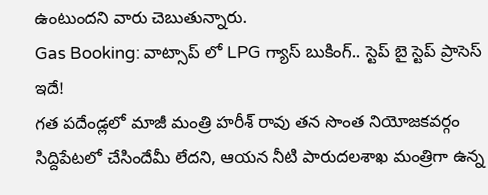ఉంటుందని వారు చెబుతున్నారు.
Gas Booking: వాట్సాప్ లో LPG గ్యాస్ బుకింగ్.. స్టెప్ బై స్టెప్ ప్రాసెస్ ఇదే!
గత పదేండ్లలో మాజీ మంత్రి హరీశ్ రావు తన సొంత నియోజకవర్గం సిద్దిపేటలో చేసిందేమీ లేదని, ఆయన నీటి పారుదలశాఖ మంత్రిగా ఉన్న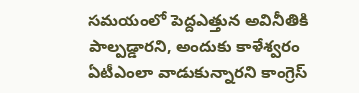సమయంలో పెద్దఎత్తున అవినీతికి పాల్పడ్డారని, అందుకు కాళేశ్వరం ఏటీఎంలా వాడుకున్నారని కాంగ్రెస్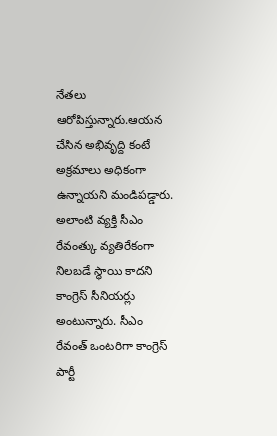నేతలు ఆరోపిస్తున్నారు.ఆయన చేసిన అభివృద్ది కంటే అక్రమాలు అధికంగా ఉన్నాయని మండిపడ్డారు. అలాంటి వ్యక్తి సీఎం రేవంత్కు వ్యతిరేకంగా నిలబడే స్థాయి కాదని కాంగ్రెస్ సీనియర్లు అంటున్నారు. సీఎం రేవంత్ ఒంటరిగా కాంగ్రెస్ పార్టీ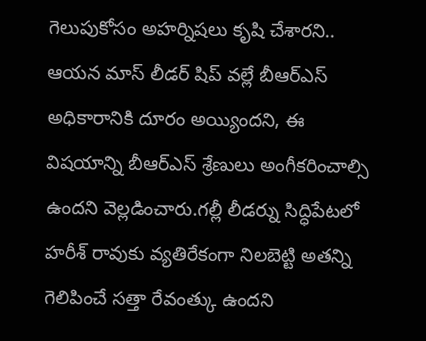గెలుపుకోసం అహర్నిషలు కృషి చేశారని.. ఆయన మాస్ లీడర్ షిప్ వల్లే బీఆర్ఎస్ అధికారానికి దూరం అయ్యిందని, ఈ విషయాన్ని బీఆర్ఎస్ శ్రేణులు అంగీకరించాల్సి ఉందని వెల్లడించారు.గల్లీ లీడర్ను సిద్ధిపేటలో హరీశ్ రావుకు వ్యతిరేకంగా నిలబెట్టి అతన్ని గెలిపించే సత్తా రేవంత్కు ఉందని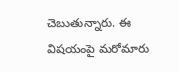చెబుతున్నారు. ఈ విషయంపై మరోమారు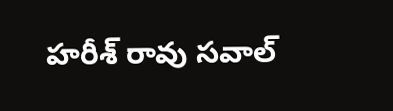హరీశ్ రావు సవాల్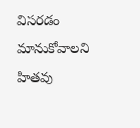విసరడం మానుకోవాలని హితవు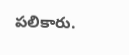పలికారు.